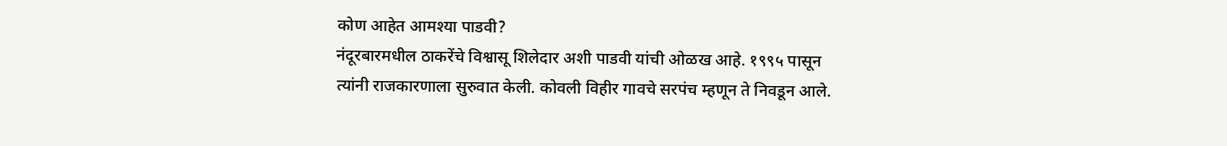कोण आहेत आमश्या पाडवी?
नंदूरबारमधील ठाकरेंचे विश्वासू शिलेदार अशी पाडवी यांची ओळख आहे. १९९५ पासून त्यांनी राजकारणाला सुरुवात केली. कोवली विहीर गावचे सरपंच म्हणून ते निवडून आले.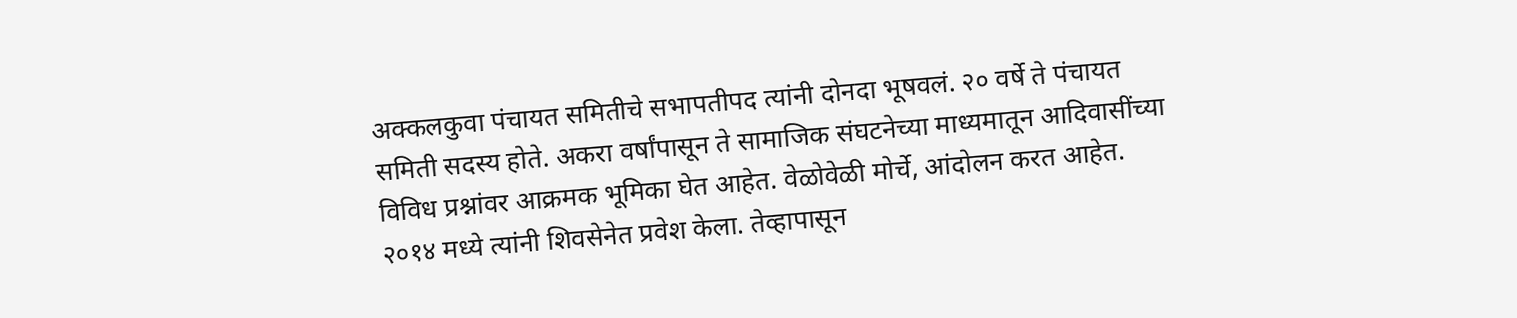अक्कलकुवा पंचायत समितीचे सभापतीपद त्यांनी दोनदा भूषवलं. २० वर्षे ते पंचायत समिती सदस्य होते. अकरा वर्षांपासून ते सामाजिक संघटनेच्या माध्यमातून आदिवासींच्या विविध प्रश्नांवर आक्रमक भूमिका घेत आहेत. वेळोवेळी मोर्चे, आंदोलन करत आहेत.
२०१४ मध्ये त्यांनी शिवसेनेत प्रवेश केला. तेव्हापासून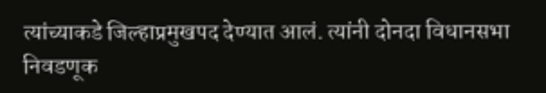त्यांच्याकडे जिल्हाप्रमुखपद देण्यात आलं. त्यांनी दोनदा विधानसभा निवडणूक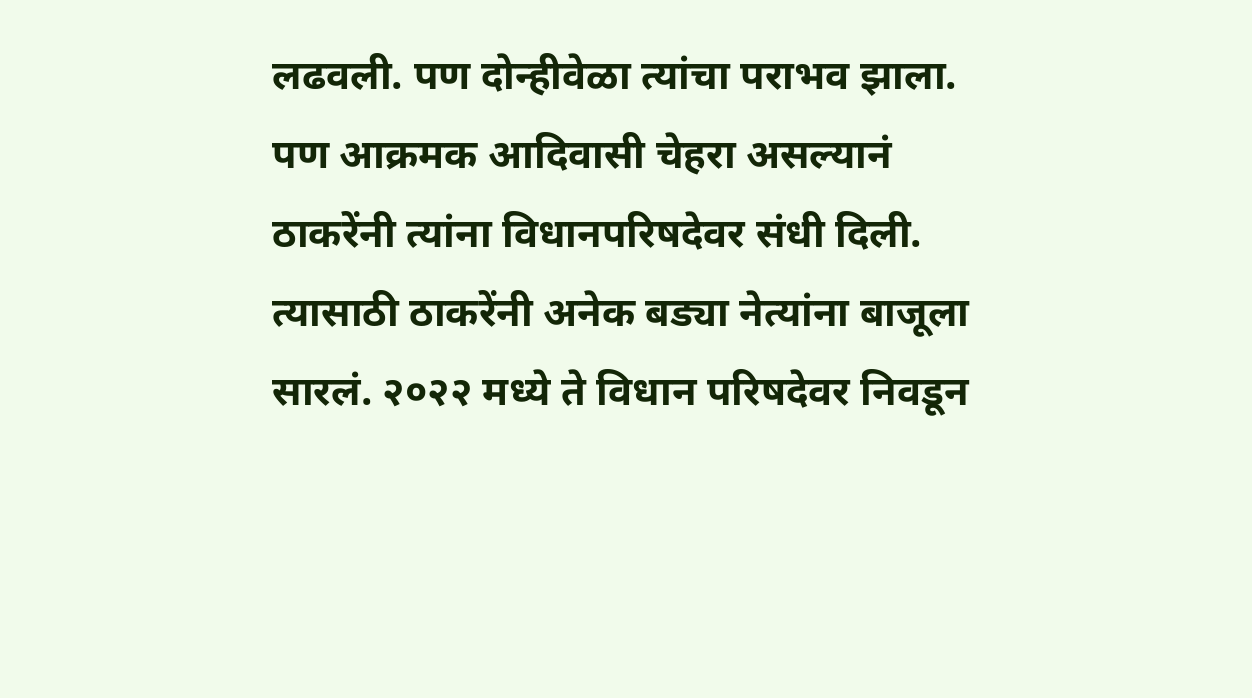लढवली. पण दोन्हीवेळा त्यांचा पराभव झाला. पण आक्रमक आदिवासी चेहरा असल्यानं ठाकरेंनी त्यांना विधानपरिषदेवर संधी दिली. त्यासाठी ठाकरेंनी अनेक बड्या नेत्यांना बाजूला सारलं. २०२२ मध्ये ते विधान परिषदेवर निवडून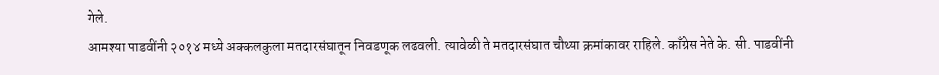गेले.
आमश्या पाडवींनी २०१४ मध्ये अक्कलकुला मतदारसंघातून निवडणूक लढवली. त्यावेळी ते मतदारसंघात चौथ्या क्रमांकावर राहिले. काँग्रेस नेते के. सी. पाडवींनी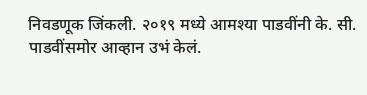निवडणूक जिंकली. २०१९ मध्ये आमश्या पाडवींनी के. सी. पाडवींसमोर आव्हान उभं केलं.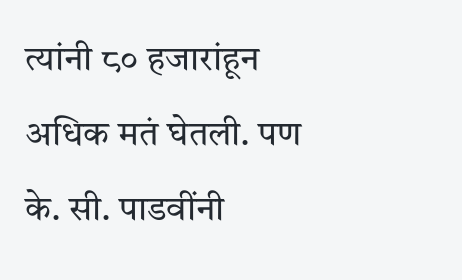त्यांनी ८० हजारांहून अधिक मतं घेतली. पण के. सी. पाडवींनी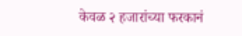केवळ २ हजारांच्या फरकानं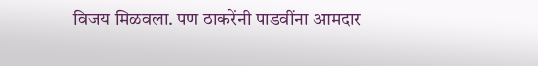विजय मिळवला. पण ठाकरेंनी पाडवींना आमदार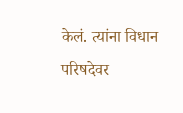केलं. त्यांना विधान परिषदेवर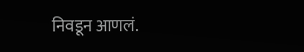निवडून आणलं.